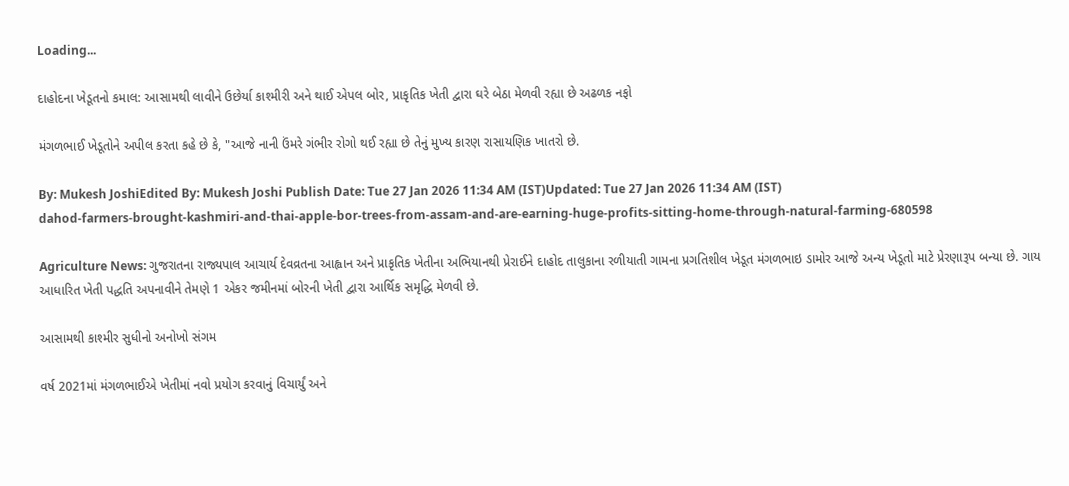Loading...

દાહોદના ખેડૂતનો કમાલ: આસામથી લાવીને ઉછેર્યા કાશ્મીરી અને થાઈ એપલ બોર, પ્રાકૃતિક ખેતી દ્વારા ઘરે બેઠા મેળવી રહ્યા છે અઢળક નફો

મંગળભાઈ ખેડૂતોને અપીલ કરતા કહે છે કે, "આજે નાની ઉંમરે ગંભીર રોગો થઈ રહ્યા છે તેનું મુખ્ય કારણ રાસાયણિક ખાતરો છે.

By: Mukesh JoshiEdited By: Mukesh Joshi Publish Date: Tue 27 Jan 2026 11:34 AM (IST)Updated: Tue 27 Jan 2026 11:34 AM (IST)
dahod-farmers-brought-kashmiri-and-thai-apple-bor-trees-from-assam-and-are-earning-huge-profits-sitting-home-through-natural-farming-680598

Agriculture News: ગુજરાતના રાજ્યપાલ આચાર્ય દેવવ્રતના આહ્વાન અને પ્રાકૃતિક ખેતીના અભિયાનથી પ્રેરાઈને દાહોદ તાલુકાના રળીયાતી ગામના પ્રગતિશીલ ખેડૂત મંગળભાઇ ડામોર આજે અન્ય ખેડૂતો માટે પ્રેરણારૂપ બન્યા છે. ગાય આધારિત ખેતી પદ્ધતિ અપનાવીને તેમણે 1 એકર જમીનમાં બોરની ખેતી દ્વારા આર્થિક સમૃદ્ધિ મેળવી છે.

આસામથી કાશ્મીર સુધીનો અનોખો સંગમ

વર્ષ 2021માં મંગળભાઈએ ખેતીમાં નવો પ્રયોગ કરવાનું વિચાર્યું અને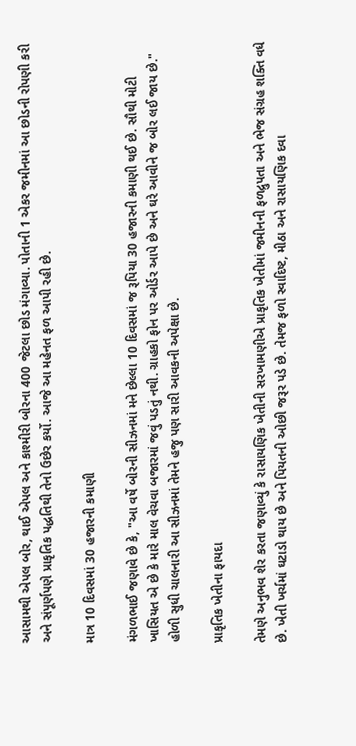આસામથી એપલ બોર, થાઈ એપલ અને કાશ્મીરી બોરના 400 જેટલા છોડ મંગાવ્યા. પોતાની 1 એકર જમીનમાં આ છોડની રોપણી કરી અને સંપૂર્ણપણે પ્રાકૃતિક પદ્ધતિથી તેનો ઉછેર કર્યો. આજે આ મહેનત ફળ આપી રહી છે.

માત્ર 10 દિવસમાં 30 હજારની કમાણી

મંગળભાઈ જણાવે છે કે, "આ વર્ષે બોરની સીઝનમાં મને છેલ્લા 10 દિવસમાં જ રૂપિયા 30 હજારની કમાણી થઈ છે. સૌથી મોટી ખાસિયત એ છે કે મારે માલ વેચવા બજારમાં જવું પડતું નથી. ગ્રાહકો ફોન પર ઓર્ડર આપે છે અને ઘરે આવીને જ બોર લઈ જાય છે." હોળી સુધી ચાલનારી આ સીઝનમાં તેમને હજુ પણ સારી આવકની અપેક્ષા છે.

પ્રાકૃતિક ખેતીના ફાયદા

તેમણે અનુભવ શેર કરતા જણાવ્યું કે રાસાયણિક ખેતીની સરખામણીએ પ્રાકૃતિક ખેતીમાં જમીનની ફળદ્રુપતા અને ભેજ સંગ્રહ શક્તિ વધે છે. ખેતી ખર્ચમાં ઘટાડો થાય છે અને પિયતની ઓછી જરૂર પડે છે. તેમજ ફળો સ્વાદિષ્ટ, મીઠા અને રાસાયણિક દવા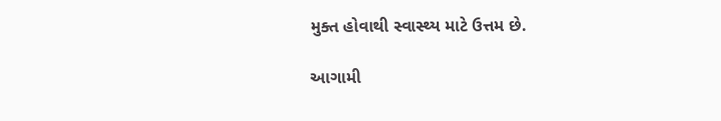મુક્ત હોવાથી સ્વાસ્થ્ય માટે ઉત્તમ છે.

આગામી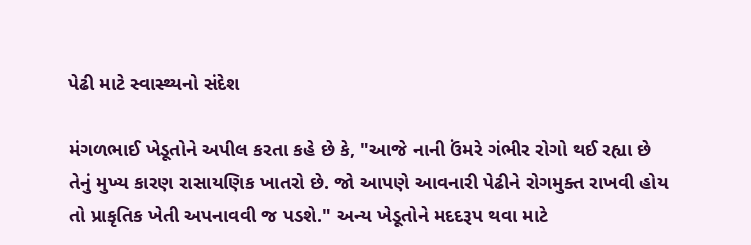પેઢી માટે સ્વાસ્થ્યનો સંદેશ

મંગળભાઈ ખેડૂતોને અપીલ કરતા કહે છે કે, "આજે નાની ઉંમરે ગંભીર રોગો થઈ રહ્યા છે તેનું મુખ્ય કારણ રાસાયણિક ખાતરો છે. જો આપણે આવનારી પેઢીને રોગમુક્ત રાખવી હોય તો પ્રાકૃતિક ખેતી અપનાવવી જ પડશે." અન્ય ખેડૂતોને મદદરૂપ થવા માટે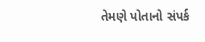તેમણે પોતાનો સંપર્ક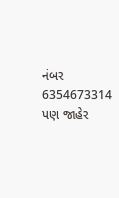નંબર 6354673314 પણ જાહેર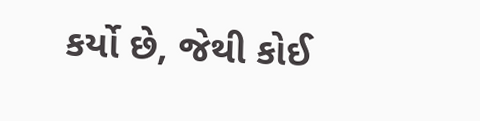કર્યો છે, જેથી કોઈ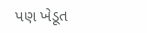પણ ખેડૂત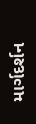માર્ગદર્શન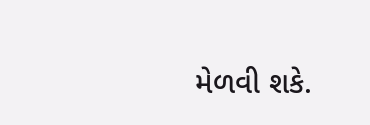મેળવી શકે.